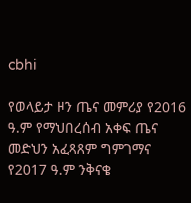cbhi

የወላይታ ዞን ጤና መምሪያ የ2016 ዓ.ም የማህበረሰብ አቀፍ ጤና መድህን አፈጻጸም ግምገማና የ2017 ዓ.ም ንቅናቄ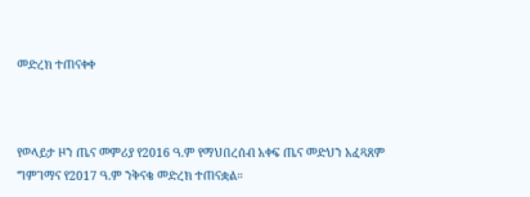መድረክ ተጠናቀቀ



የወላይታ ዞን ጤና መምሪያ የ2016 ዓ.ም የማህበረሰብ አቀፍ ጤና መድህን አፈጻጸም ግምገማና የ2017 ዓ.ም ንቅናቄ መድረክ ተጠናቋል።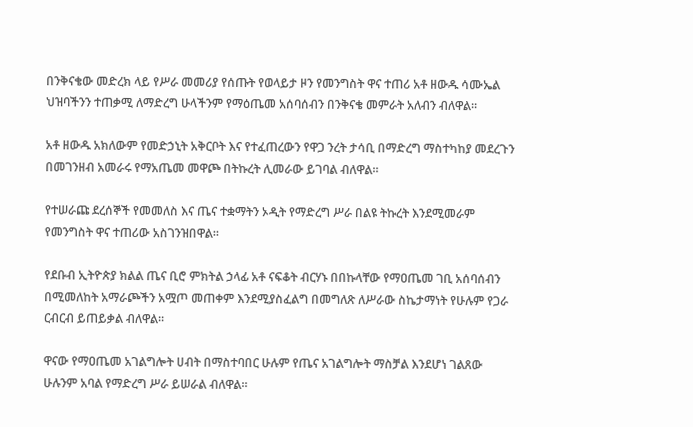በንቅናቄው መድረክ ላይ የሥራ መመሪያ የሰጡት የወላይታ ዞን የመንግስት ዋና ተጠሪ አቶ ዘውዱ ሳሙኤል ህዝባችንን ተጠቃሚ ለማድረግ ሁላችንም የማዕጤመ አሰባሰብን በንቅናቄ መምራት አለብን ብለዋል።

አቶ ዘውዱ አክለውም የመድኃኒት አቅርቦት እና የተፈጠረውን የዋጋ ንረት ታሳቢ በማድረግ ማስተካከያ መደረጉን በመገንዘብ አመራሩ የማአጤመ መዋጮ በትኩረት ሊመራው ይገባል ብለዋል።

የተሠራጩ ደረሰኞች የመመለስ እና ጤና ተቋማትን ኦዲት የማድረግ ሥራ በልዩ ትኩረት እንደሚመራም የመንግስት ዋና ተጠሪው አስገንዝበዋል።

የደቡብ ኢትዮጵያ ክልል ጤና ቢሮ ምክትል ኃላፊ አቶ ናፍቆት ብርሃኑ በበኩላቸው የማዐጤመ ገቢ አሰባሰብን በሚመለከት አማራጮችን አሟጦ መጠቀም እንደሚያስፈልግ በመግለጽ ለሥራው ስኬታማነት የሁሉም የጋራ ርብርብ ይጠይቃል ብለዋል።

ዋናው የማዐጤመ አገልግሎት ሀብት በማስተባበር ሁሉም የጤና አገልግሎት ማስቻል እንደሆነ ገልጸው ሁሉንም አባል የማድረግ ሥራ ይሠራል ብለዋል።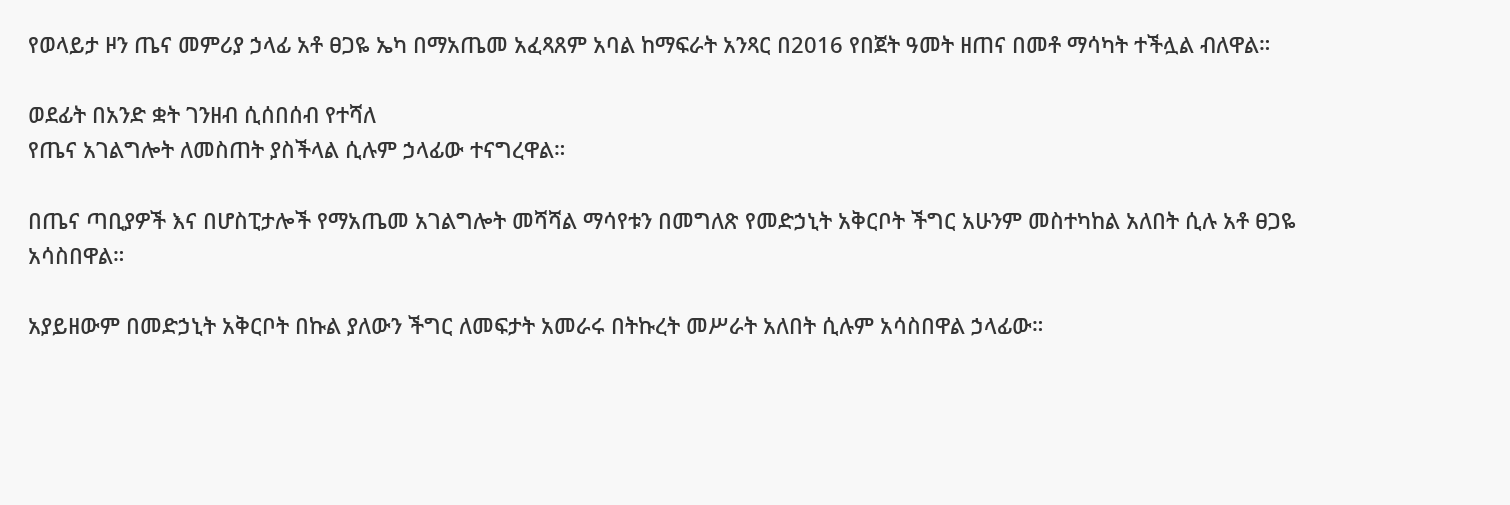የወላይታ ዞን ጤና መምሪያ ኃላፊ አቶ ፀጋዬ ኤካ በማአጤመ አፈጻጸም አባል ከማፍራት አንጻር በ2016 የበጀት ዓመት ዘጠና በመቶ ማሳካት ተችሏል ብለዋል።

ወደፊት በአንድ ቋት ገንዘብ ሲሰበሰብ የተሻለ
የጤና አገልግሎት ለመስጠት ያስችላል ሲሉም ኃላፊው ተናግረዋል።

በጤና ጣቢያዎች እና በሆስፒታሎች የማአጤመ አገልግሎት መሻሻል ማሳየቱን በመግለጽ የመድኃኒት አቅርቦት ችግር አሁንም መስተካከል አለበት ሲሉ አቶ ፀጋዬ አሳስበዋል።

አያይዘውም በመድኃኒት አቅርቦት በኩል ያለውን ችግር ለመፍታት አመራሩ በትኩረት መሥራት አለበት ሲሉም አሳስበዋል ኃላፊው።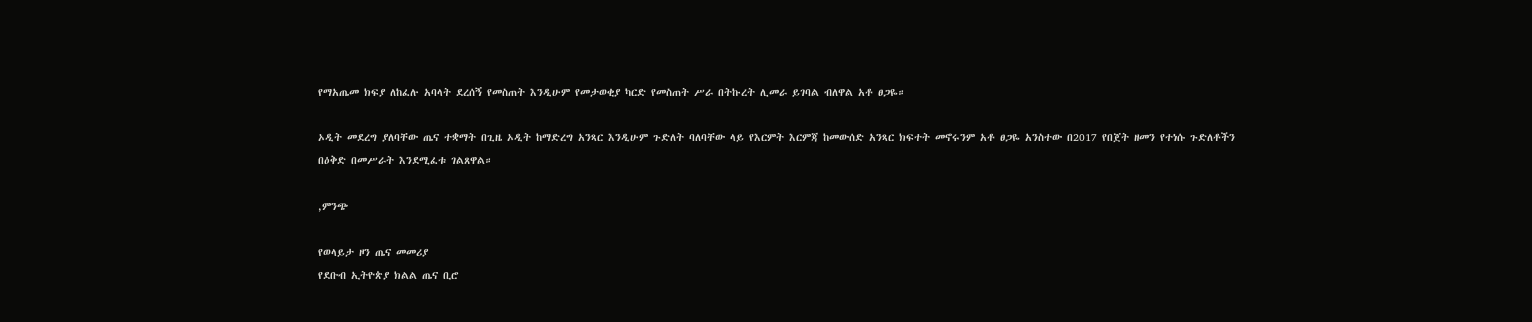የማአጤመ ክፍያ ለከፈሉ አባላት ደረሰኝ የመስጠት እንዲሁም የመታወቂያ ካርድ የመስጠት ሥራ በትኩረት ሊመራ ይገባል ብለዋል አቶ ፀጋዬ።

ኦዲት መደረግ ያለባቸው ጤና ተቋማት በጊዜ ኦዲት ከማድረግ አንጻር እንዲሁም ጉድለት ባለባቸው ላይ የእርምት እርምጃ ከመውሰድ አንጻር ክፍተት መኖሩንም አቶ ፀጋዬ አንስተው በ2017 የበጀት ዘመን የተነሱ ጉድለቶችን በዕቅድ በመሥራት እንደሚፈቱ ገልጸዋል።

,ምንጭ

የወላይታ ዞን ጤና መመሪያ
የደቡብ ኢትዮጵያ ክልል ጤና ቢሮ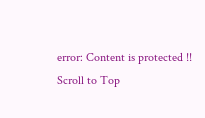error: Content is protected !!
Scroll to Top